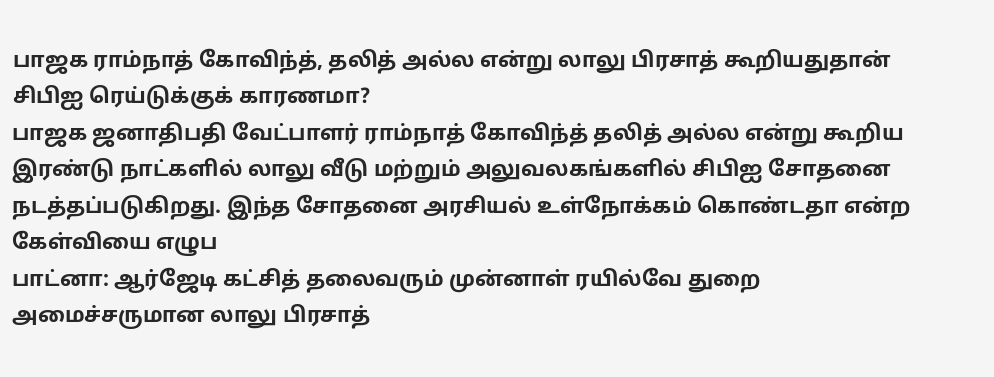பாஜக ராம்நாத் கோவிந்த், தலித் அல்ல என்று லாலு பிரசாத் கூறியதுதான் சிபிஐ ரெய்டுக்குக் காரணமா?
பாஜக ஜனாதிபதி வேட்பாளர் ராம்நாத் கோவிந்த் தலித் அல்ல என்று கூறிய இரண்டு நாட்களில் லாலு வீடு மற்றும் அலுவலகங்களில் சிபிஐ சோதனை நடத்தப்படுகிறது. இந்த சோதனை அரசியல் உள்நோக்கம் கொண்டதா என்ற கேள்வியை எழுப
பாட்னா: ஆர்ஜேடி கட்சித் தலைவரும் முன்னாள் ரயில்வே துறை அமைச்சருமான லாலு பிரசாத்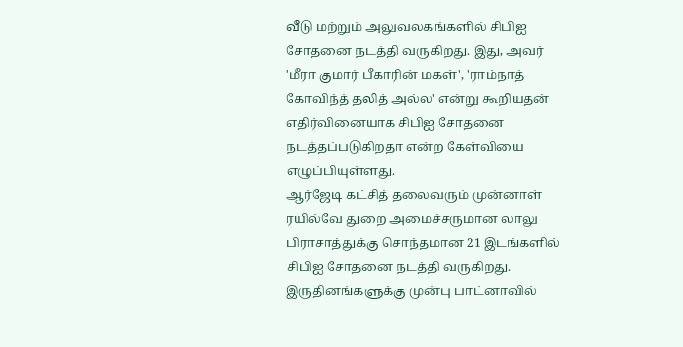வீடு மற்றும் அலுவலகங்களில் சிபிஐ சோதனை நடத்தி வருகிறது. இது, அவர் 'மீரா குமார் பீகாரின் மகள்', 'ராம்நாத் கோவிந்த் தலித் அல்ல' என்று கூறியதன் எதிர்வினையாக சிபிஐ சோதனை நடத்தப்படுகிறதா என்ற கேள்வியை எழுப்பியுள்ளது.
ஆர்ஜேடி கட்சித் தலைவரும் முன்னாள் ரயில்வே துறை அமைச்சருமான லாலு பிராசாத்துக்கு சொந்தமான 21 இடங்களில் சிபிஐ சோதனை நடத்தி வருகிறது. இருதினங்களுக்கு முன்பு பாட்னாவில்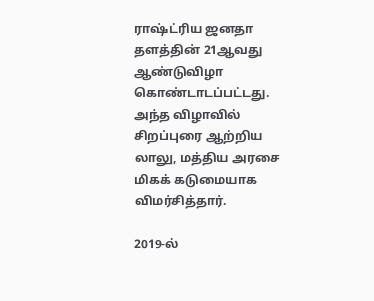ராஷ்ட்ரிய ஜனதா தளத்தின் 21ஆவது ஆண்டுவிழா கொண்டாடப்பட்டது. அந்த விழாவில் சிறப்புரை ஆற்றிய லாலு, மத்திய அரசை மிகக் கடுமையாக விமர்சித்தார்.

2019-ல்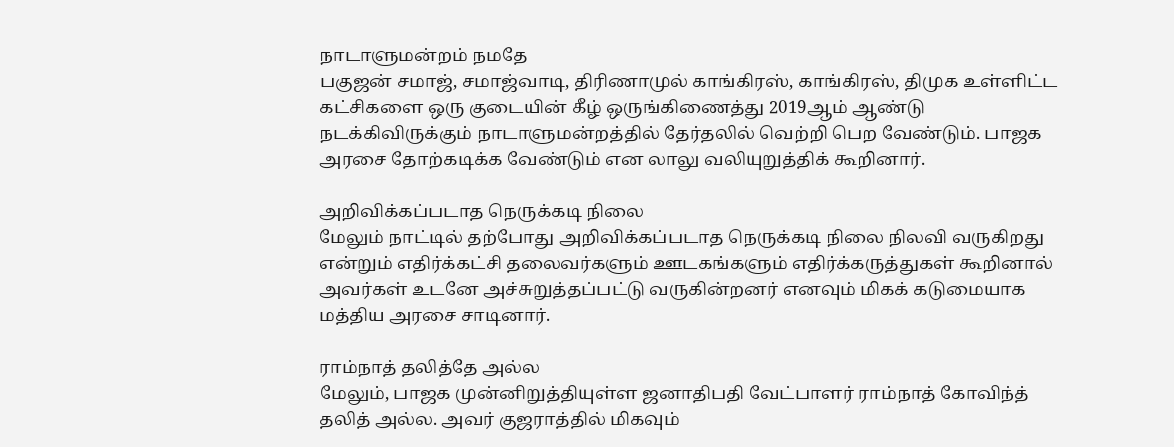நாடாளுமன்றம் நமதே
பகுஜன் சமாஜ், சமாஜ்வாடி, திரிணாமுல் காங்கிரஸ், காங்கிரஸ், திமுக உள்ளிட்ட கட்சிகளை ஒரு குடையின் கீழ் ஒருங்கிணைத்து 2019ஆம் ஆண்டு நடக்கிவிருக்கும் நாடாளுமன்றத்தில் தேர்தலில் வெற்றி பெற வேண்டும். பாஜக அரசை தோற்கடிக்க வேண்டும் என லாலு வலியுறுத்திக் கூறினார்.

அறிவிக்கப்படாத நெருக்கடி நிலை
மேலும் நாட்டில் தற்போது அறிவிக்கப்படாத நெருக்கடி நிலை நிலவி வருகிறது என்றும் எதிர்க்கட்சி தலைவர்களும் ஊடகங்களும் எதிர்க்கருத்துகள் கூறினால் அவர்கள் உடனே அச்சுறுத்தப்பட்டு வருகின்றனர் எனவும் மிகக் கடுமையாக மத்திய அரசை சாடினார்.

ராம்நாத் தலித்தே அல்ல
மேலும், பாஜக முன்னிறுத்தியுள்ள ஜனாதிபதி வேட்பாளர் ராம்நாத் கோவிந்த் தலித் அல்ல. அவர் குஜராத்தில் மிகவும்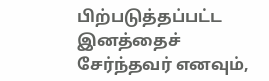பிற்படுத்தப்பட்ட இனத்தைச் சேர்ந்தவர் எனவும்,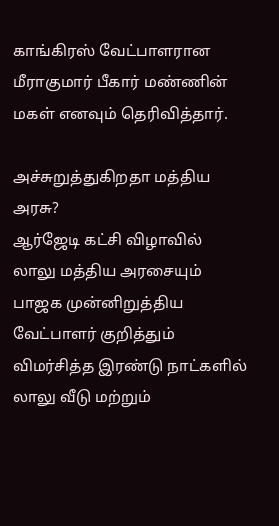காங்கிரஸ் வேட்பாளரான மீராகுமார் பீகார் மண்ணின் மகள் எனவும் தெரிவித்தார்.

அச்சுறுத்துகிறதா மத்திய அரசு?
ஆர்ஜேடி கட்சி விழாவில் லாலு மத்திய அரசையும் பாஜக முன்னிறுத்திய வேட்பாளர் குறித்தும் விமர்சித்த இரண்டு நாட்களில் லாலு வீடு மற்றும்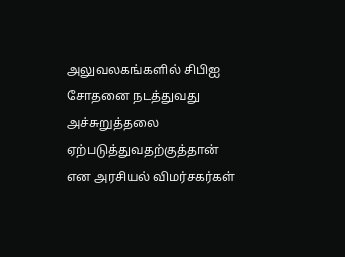அலுவலகங்களில் சிபிஐ சோதனை நடத்துவது அச்சுறுத்தலை ஏற்படுத்துவதற்குத்தான் என அரசியல் விமர்சகர்கள்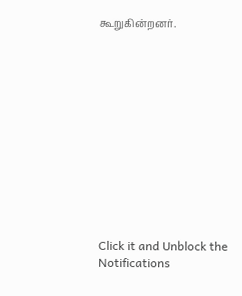கூறுகின்றனர்.












Click it and Unblock the Notifications